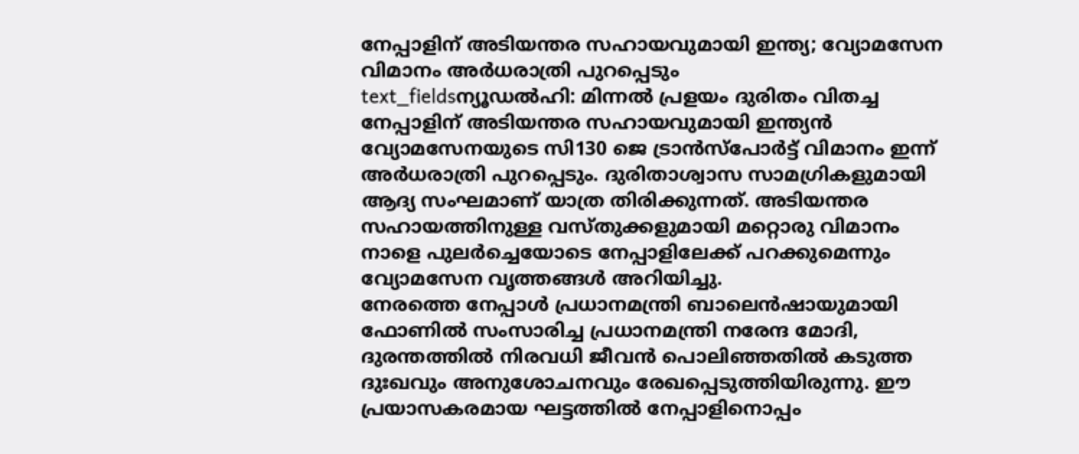നേപ്പാളിന് അടിയന്തര സഹായവുമായി ഇന്ത്യ; വ്യോമസേന വിമാനം അർധരാത്രി പുറപ്പെടും
text_fieldsന്യൂഡൽഹി: മിന്നൽ പ്രളയം ദുരിതം വിതച്ച നേപ്പാളിന് അടിയന്തര സഹായവുമായി ഇന്ത്യൻ വ്യോമസേനയുടെ സി130 ജെ ട്രാൻസ്പോർട്ട് വിമാനം ഇന്ന് അർധരാത്രി പുറപ്പെടും. ദുരിതാശ്വാസ സാമഗ്രികളുമായി ആദ്യ സംഘമാണ് യാത്ര തിരിക്കുന്നത്. അടിയന്തര സഹായത്തിനുള്ള വസ്തുക്കളുമായി മറ്റൊരു വിമാനം നാളെ പുലർച്ചെയോടെ നേപ്പാളിലേക്ക് പറക്കുമെന്നും വ്യോമസേന വൃത്തങ്ങൾ അറിയിച്ചു.
നേരത്തെ നേപ്പാൾ പ്രധാനമന്ത്രി ബാലെൻഷായുമായി ഫോണിൽ സംസാരിച്ച പ്രധാനമന്ത്രി നരേന്ദ മോദി, ദുരന്തത്തിൽ നിരവധി ജീവൻ പൊലിഞ്ഞതിൽ കടുത്ത ദുഃഖവും അനുശോചനവും രേഖപ്പെടുത്തിയിരുന്നു. ഈ പ്രയാസകരമായ ഘട്ടത്തിൽ നേപ്പാളിനൊപ്പം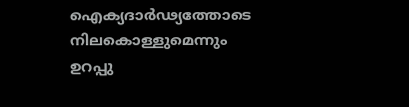ഐക്യദാർഢ്യത്തോടെ നിലകൊള്ളുമെന്നും ഉറപ്പു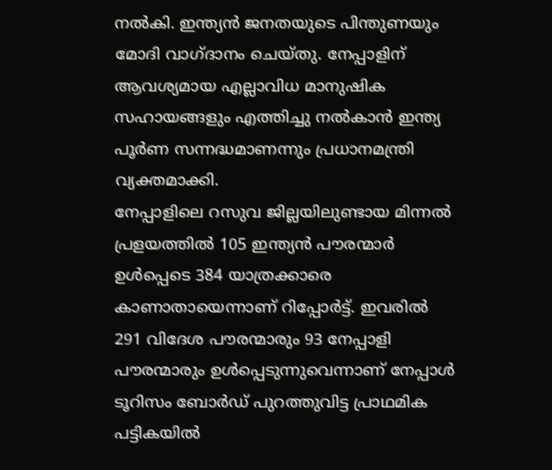നൽകി. ഇന്ത്യൻ ജനതയുടെ പിന്തുണയും മോദി വാഗ്ദാനം ചെയ്തു. നേപ്പാളിന് ആവശ്യമായ എല്ലാവിധ മാനുഷിക സഹായങ്ങളും എത്തിച്ചു നൽകാൻ ഇന്ത്യ പൂർണ സന്നദ്ധമാണന്നും പ്രധാനമന്ത്രി വ്യക്തമാക്കി.
നേപ്പാളിലെ റസുവ ജില്ലയിലുണ്ടായ മിന്നൽ പ്രളയത്തിൽ 105 ഇന്ത്യൻ പൗരന്മാർ ഉൾപ്പെടെ 384 യാത്രക്കാരെ കാണാതായെന്നാണ് റിപ്പോർട്ട്. ഇവരിൽ 291 വിദേശ പൗരന്മാരും 93 നേപ്പാളി പൗരന്മാരും ഉൾപ്പെടുന്നുവെന്നാണ് നേപ്പാൾ ടൂറിസം ബോർഡ് പുറത്തുവിട്ട പ്രാഥമിക പട്ടികയിൽ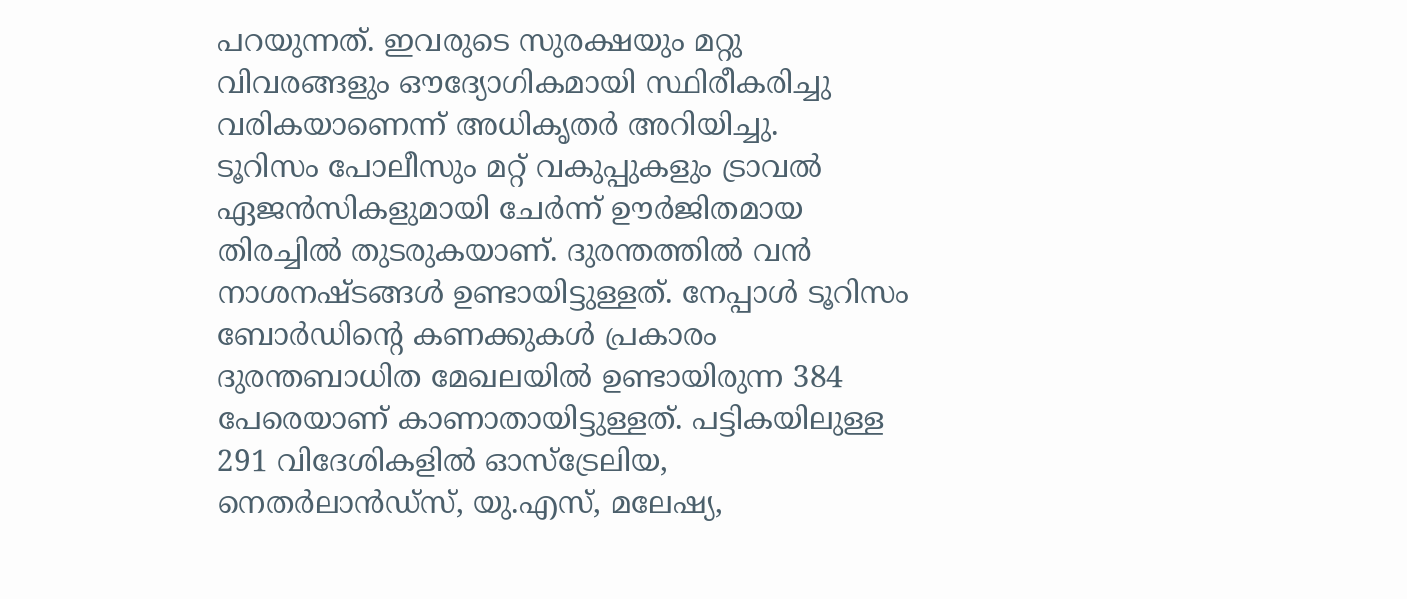പറയുന്നത്. ഇവരുടെ സുരക്ഷയും മറ്റു വിവരങ്ങളും ഔദ്യോഗികമായി സ്ഥിരീകരിച്ചു വരികയാണെന്ന് അധികൃതർ അറിയിച്ചു.
ടൂറിസം പോലീസും മറ്റ് വകുപ്പുകളും ട്രാവൽ ഏജൻസികളുമായി ചേർന്ന് ഊർജിതമായ തിരച്ചിൽ തുടരുകയാണ്. ദുരന്തത്തിൽ വൻ നാശനഷ്ടങ്ങൾ ഉണ്ടായിട്ടുള്ളത്. നേപ്പാൾ ടൂറിസം ബോർഡിന്റെ കണക്കുകൾ പ്രകാരം ദുരന്തബാധിത മേഖലയിൽ ഉണ്ടായിരുന്ന 384 പേരെയാണ് കാണാതായിട്ടുള്ളത്. പട്ടികയിലുള്ള 291 വിദേശികളിൽ ഓസ്ട്രേലിയ, നെതർലാൻഡ്സ്, യു.എസ്, മലേഷ്യ,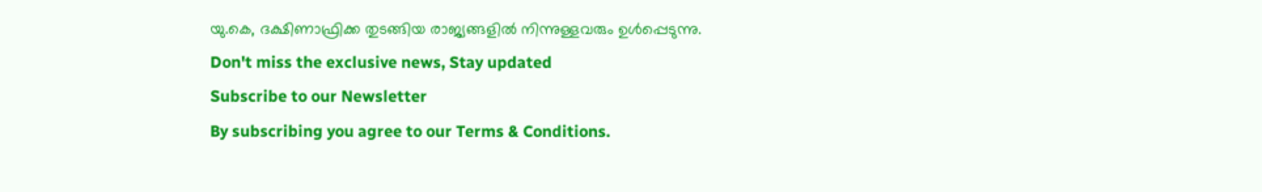യു.കെ, ദക്ഷിണാഫ്രിക്ക തുടങ്ങിയ രാജ്യങ്ങളിൽ നിന്നുള്ളവരും ഉൾപ്പെടുന്നു.
Don't miss the exclusive news, Stay updated
Subscribe to our Newsletter
By subscribing you agree to our Terms & Conditions.